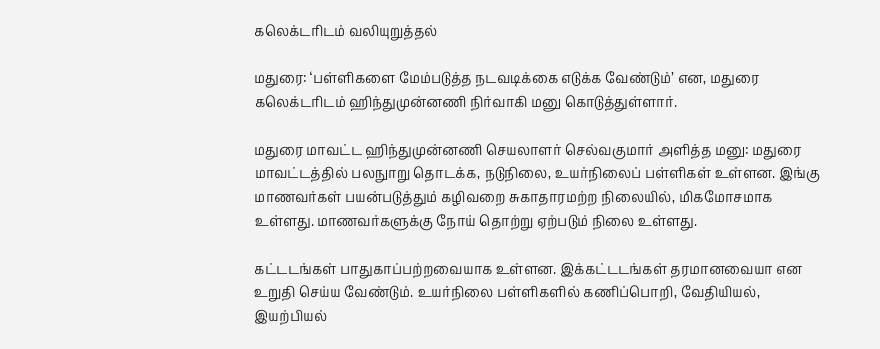கலெக்டரிடம் வலியுறுத்தல்

மதுரை: ‘பள்ளிகளை மேம்படுத்த நடவடிக்கை எடுக்க வேண்டும்’ என, மதுரை கலெக்டரிடம் ஹிந்துமுன்னணி நிர்வாகி மனு கொடுத்துள்ளார்.

மதுரை மாவட்ட ஹிந்துமுன்னணி செயலாளர் செல்வகுமார் அளித்த மனு: மதுரை மாவட்டத்தில் பலநுாறு தொடக்க, நடுநிலை, உயர்நிலைப் பள்ளிகள் உள்ளன. இங்கு மாணவர்கள் பயன்படுத்தும் கழிவறை சுகாதாரமற்ற நிலையில், மிகமோசமாக உள்ளது. மாணவர்களுக்கு நோய் தொற்று ஏற்படும் நிலை உள்ளது.

கட்டடங்கள் பாதுகாப்பற்றவையாக உள்ளன. இக்கட்டடங்கள் தரமானவையா என உறுதி செய்ய வேண்டும். உயர்நிலை பள்ளிகளில் கணிப்பொறி, வேதியியல், இயற்பியல்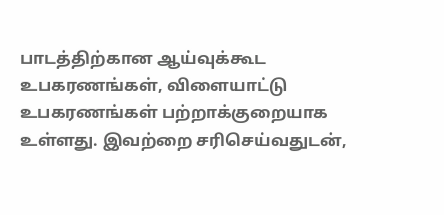பாடத்திற்கான ஆய்வுக்கூட உபகரணங்கள், விளையாட்டு உபகரணங்கள் பற்றாக்குறையாக உள்ளது. இவற்றை சரிசெய்வதுடன்,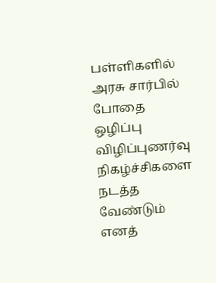பள்ளிகளில் அரசு சார்பில் போதை ஒழிப்பு விழிப்புணர்வு நிகழ்ச்சிகளை நடத்த வேண்டும் எனத்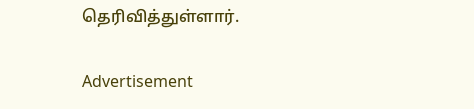தெரிவித்துள்ளார்.

Advertisement